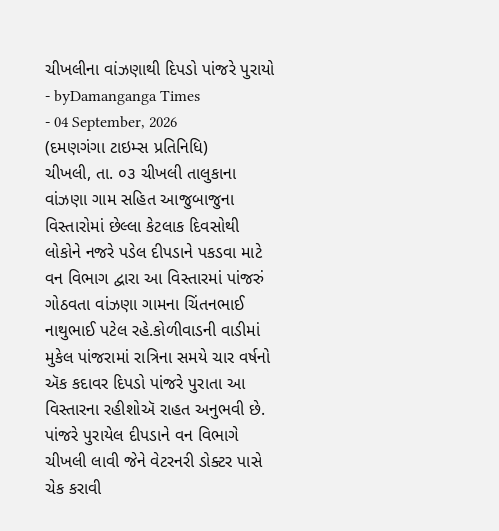ચીખલીના વાંઝણાથી દિપડો પાંજરે પુરાયો
- byDamanganga Times
- 04 September, 2026
(દમણગંગા ટાઇમ્સ પ્રતિનિધિ)
ચીખલી, તા. ૦૩ ચીખલી તાલુકાના વાંઝણા ગામ સહિત આજુબાજુના વિસ્તારોમાં છેલ્લા કેટલાક દિવસોથી લોકોને નજરે પડેલ દીપડાને પકડવા માટે વન વિભાગ દ્વારા આ વિસ્તારમાં પાંજરું ગોઠવતા વાંઝણા ગામના ચિંતનભાઈ નાથુભાઈ પટેલ રહે.કોળીવાડની વાડીમાં મુકેલ પાંજરામાં રાત્રિના સમયે ચાર વર્ષનો ઍક કદાવર દિપડો પાંજરે પુરાતા આ વિસ્તારના રહીશોઍ રાહત અનુભવી છે.
પાંજરે પુરાયેલ દીપડાને વન વિભાગે ચીખલી લાવી જેને વેટરનરી ડોક્ટર પાસે ચેક કરાવી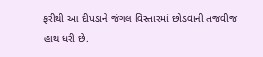ફરીથી આ દીપડાને જંગલ વિસ્તારમાં છોડવાની તજવીજ હાથ ધરી છે.